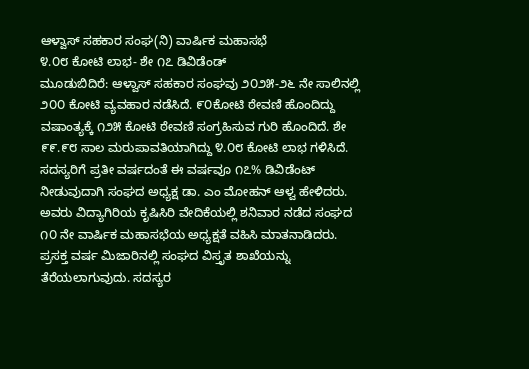ಆಳ್ವಾಸ್ ಸಹಕಾರ ಸಂಘ(ನಿ) ವಾರ್ಷಿಕ ಮಹಾಸಭೆ
೪.೦೮ ಕೋಟಿ ಲಾಭ- ಶೇ ೧೭ ಡಿವಿಡೆಂಡ್
ಮೂಡುಬಿದಿರೆ: ಆಳ್ವಾಸ್ ಸಹಕಾರ ಸಂಘವು ೨೦೨೫-೨೬ ನೇ ಸಾಲಿನಲ್ಲಿ ೨೦೦ ಕೋಟಿ ವ್ಯವಹಾರ ನಡೆಸಿದೆ. ೯೦ಕೋಟಿ ಠೇವಣಿ ಹೊಂದಿದ್ದು ವಷಾಂತ್ಯಕ್ಕೆ ೧೨೫ ಕೋಟಿ ಠೇವಣಿ ಸಂಗ್ರಹಿಸುವ ಗುರಿ ಹೊಂದಿದೆ. ಶೇ ೯೯.೯೮ ಸಾಲ ಮರುಪಾವತಿಯಾಗಿದ್ದು ೪.೦೮ ಕೋಟಿ ಲಾಭ ಗಳಿಸಿದೆ. ಸದಸ್ಯರಿಗೆ ಪ್ರತೀ ವರ್ಷದಂತೆ ಈ ವರ್ಷವೂ ೧೭% ಡಿವಿಡೆಂಟ್ ನೀಡುವುದಾಗಿ ಸಂಘದ ಅಧ್ಯಕ್ಷ ಡಾ. ಎಂ ಮೋಹನ್ ಆಳ್ವ ಹೇಳಿದರು.
ಅವರು ವಿದ್ಯಾಗಿರಿಯ ಕೃಷಿಸಿರಿ ವೇದಿಕೆಯಲ್ಲಿ ಶನಿವಾರ ನಡೆದ ಸಂಘದ ೧೦ ನೇ ವಾರ್ಷಿಕ ಮಹಾಸಭೆಯ ಅಧ್ಯಕ್ಷತೆ ವಹಿಸಿ ಮಾತನಾಡಿದರು. ಪ್ರಸಕ್ತ ವರ್ಷ ಮಿಜಾರಿನಲ್ಲಿ ಸಂಘದ ವಿಸ್ತೃತ ಶಾಖೆಯನ್ನು ತೆರೆಯಲಾಗುವುದು. ಸದಸ್ಯರ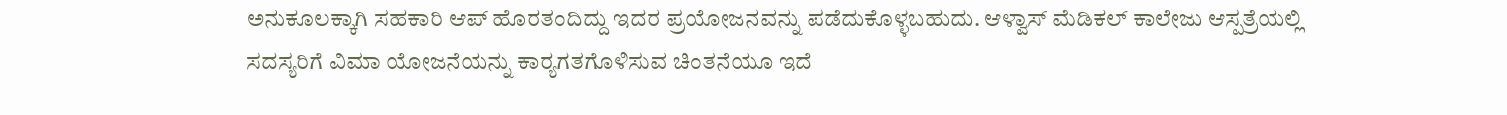ಅನುಕೂಲಕ್ಕಾಗಿ ಸಹಕಾರಿ ಆಪ್ ಹೊರತಂದಿದ್ದು ಇದರ ಪ್ರಯೋಜನವನ್ನು ಪಡೆದುಕೊಳ್ಳಬಹುದು. ಆಳ್ವಾಸ್ ಮೆಡಿಕಲ್ ಕಾಲೇಜು ಆಸ್ಪತ್ರೆಯಲ್ಲಿ ಸದಸ್ಯರಿಗೆ ವಿಮಾ ಯೋಜನೆಯನ್ನು ಕಾರ್‍ಯಗತಗೊಳಿಸುವ ಚಿಂತನೆಯೂ ಇದೆ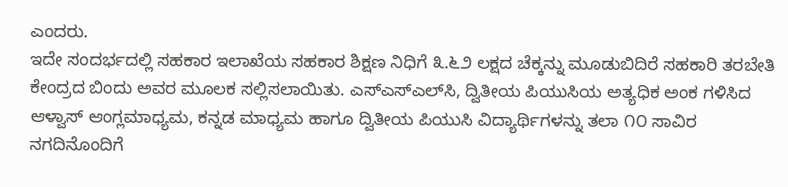ಎಂದರು.
ಇದೇ ಸಂದರ್ಭದಲ್ಲಿ ಸಹಕಾರ ಇಲಾಖೆಯ ಸಹಕಾರ ಶಿಕ್ಷಣ ನಿಧಿಗೆ ೩.೬೨ ಲಕ್ಷದ ಚೆಕ್ಕನ್ನು ಮೂಡುಬಿದಿರೆ ಸಹಕಾರಿ ತರಬೇತಿ ಕೇಂದ್ರದ ಬಿಂದು ಅವರ ಮೂಲಕ ಸಲ್ಲಿಸಲಾಯಿತು. ಎಸ್‌ಎಸ್‌ಎಲ್‌ಸಿ, ದ್ವಿತೀಯ ಪಿಯುಸಿಯ ಅತ್ಯಧಿಕ ಅಂಕ ಗಳಿಸಿದ ಆಳ್ವಾಸ್ ಆಂಗ್ಲಮಾಧ್ಯಮ, ಕನ್ನಡ ಮಾಧ್ಯಮ ಹಾಗೂ ದ್ವಿತೀಯ ಪಿಯುಸಿ ವಿದ್ಯಾರ್ಥಿಗಳನ್ನು ತಲಾ ೧೦ ಸಾವಿರ ನಗದಿನೊಂದಿಗೆ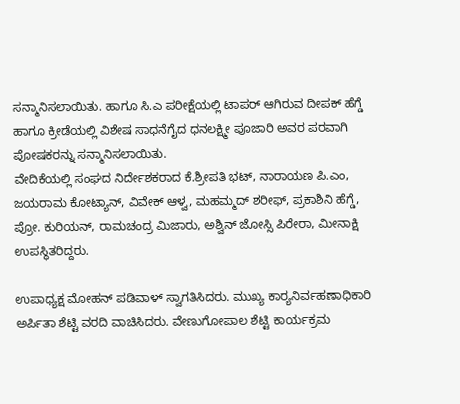ಸನ್ಮಾನಿಸಲಾಯಿತು. ಹಾಗೂ ಸಿ.ಎ ಪರೀಕ್ಷೆಯಲ್ಲಿ ಟಾಪರ್ ಆಗಿರುವ ದೀಪಕ್ ಹೆಗ್ಡೆ ಹಾಗೂ ಕ್ರೀಡೆಯಲ್ಲಿ ವಿಶೇಷ ಸಾಧನೆಗೈದ ಧನಲಕ್ಷ್ಮೀ ಪೂಜಾರಿ ಅವರ ಪರವಾಗಿ ಪೋಷಕರನ್ನು ಸನ್ಮಾನಿಸಲಾಯಿತು.
ವೇದಿಕೆಯಲ್ಲಿ ಸಂಘದ ನಿರ್ದೇಶಕರಾದ ಕೆ.ಶ್ರೀಪತಿ ಭಟ್, ನಾರಾಯಣ ಪಿ.ಎಂ, ಜಯರಾಮ ಕೋಟ್ಯಾನ್, ವಿವೇಕ್ ಆಳ್ವ, ಮಹಮ್ಮದ್ ಶರೀಫ್, ಪ್ರಕಾಶಿನಿ ಹೆಗ್ಡೆ, ಪ್ರೋ. ಕುರಿಯನ್, ರಾಮಚಂದ್ರ ಮಿಜಾರು, ಅಶ್ವಿನ್ ಜೋಸ್ಸಿ ಪಿರೇರಾ, ಮೀನಾಕ್ಷಿ ಉಪಸ್ಥಿತರಿದ್ದರು.

ಉಪಾಧ್ಯಕ್ಷ ಮೋಹನ್ ಪಡಿವಾಳ್ ಸ್ವಾಗತಿಸಿದರು. ಮುಖ್ಯ ಕಾರ್‍ಯನಿರ್ವಹಣಾಧಿಕಾರಿ ಅರ್ಪಿತಾ ಶೆಟ್ಟಿ ವರದಿ ವಾಚಿಸಿದರು. ವೇಣುಗೋಪಾಲ ಶೆಟ್ಟಿ ಕಾರ್ಯಕ್ರಮ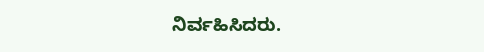ನಿರ್ವಹಿಸಿದರು.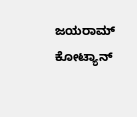ಜಯರಾಮ್ ಕೋಟ್ಯಾನ್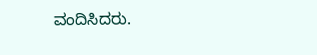ವಂದಿಸಿದರು.